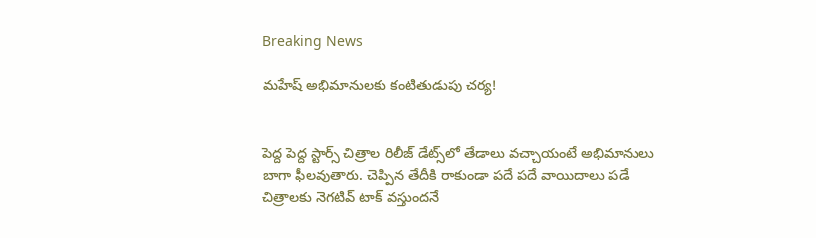Breaking News

మహేష్‌ అభిమానులకు కంటితుడుపు చర్య!


పెద్ద పెద్ద స్టార్స్‌ చిత్రాల రిలీజ్‌ డేట్స్‌లో తేడాలు వచ్చాయంటే అభిమానులు బాగా ఫీలవుతారు. చెప్పిన తేదీకి రాకుండా పదే పదే వాయిదాలు పడే చిత్రాలకు నెగటివ్‌ టాక్‌ వస్తుందనే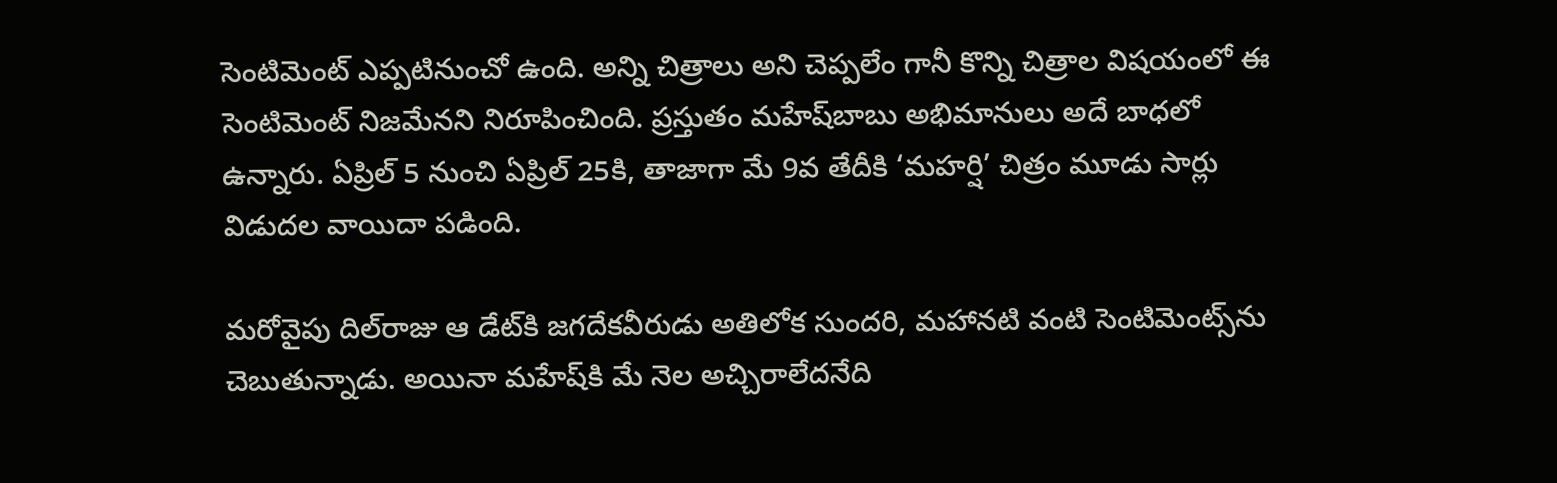సెంటిమెంట్‌ ఎప్పటినుంచో ఉంది. అన్ని చిత్రాలు అని చెప్పలేం గానీ కొన్ని చిత్రాల విషయంలో ఈ సెంటిమెంట్‌ నిజమేనని నిరూపించింది. ప్రస్తుతం మహేష్‌బాబు అభిమానులు అదే బాధలో ఉన్నారు. ఏప్రిల్‌ 5 నుంచి ఏప్రిల్‌ 25కి, తాజాగా మే 9వ తేదీకి ‘మహర్షి’ చిత్రం మూడు సార్లు విడుదల వాయిదా పడింది.

మరోవైపు దిల్‌రాజు ఆ డేట్‌కి జగదేకవీరుడు అతిలోక సుందరి, మహానటి వంటి సెంటిమెంట్స్‌ను చెబుతున్నాడు. అయినా మహేష్‌కి మే నెల అచ్చిరాలేదనేది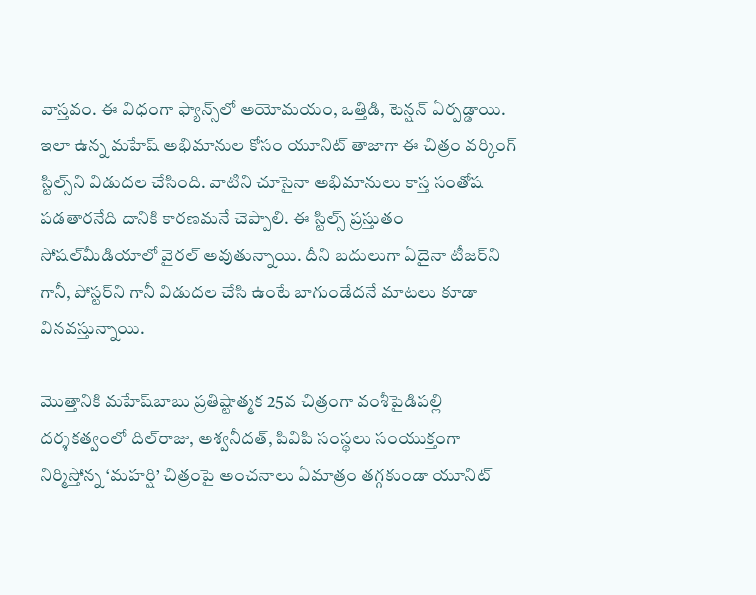వాస్తవం. ఈ విధంగా ఫ్యాన్స్‌లో అయోమయం, ఒత్తిడి, టెన్షన్‌ ఏర్పడ్డాయి. ఇలా ఉన్న మహేష్‌ అభిమానుల కోసం యూనిట్‌ తాజాగా ఈ చిత్రం వర్కింగ్‌  స్టిల్స్‌ని విడుదల చేసింది. వాటిని చూసైనా అభిమానులు కాస్త సంతోష పడతారనేది దానికి కారణమనే చెప్పాలి. ఈ స్టిల్స్‌ ప్రస్తుతం సోషల్‌మీడియాలో వైరల్‌ అవుతున్నాయి. దీని బదులుగా ఏదైనా టీజర్‌ని గానీ, పోస్టర్‌ని గానీ విడుదల చేసి ఉంటే బాగుండేదనే మాటలు కూడా వినవస్తున్నాయి.

మొత్తానికి మహేష్‌బాబు ప్రతిష్టాత్మక 25వ చిత్రంగా వంశీపైడిపల్లి దర్శకత్వంలో దిల్‌రాజు, అశ్వనీదత్‌, పివిపి సంస్థలు సంయుక్తంగా నిర్మిస్తోన్న ‘మహర్షి’ చిత్రంపై అంచనాలు ఏమాత్రం తగ్గకుండా యూనిట్‌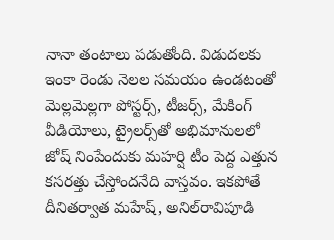నానా తంటాలు పడుతోంది. విడుదలకు ఇంకా రెండు నెలల సమయం ఉండటంతో మెల్లమెల్లగా పోస్టర్స్‌, టీజర్స్‌, మేకింగ్‌ వీడియోలు, ట్రైలర్స్‌తో అభిమానులలో జోష్‌ నింపేందుకు మహర్షి టీం పెద్ద ఎత్తున కసరత్తు చేస్తోందనేది వాస్తవం. ఇకపోతే దీనితర్వాత మహేష్‌, అనిల్‌రావిపూడి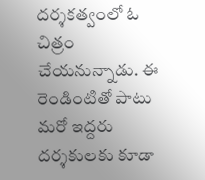దర్శకత్వంలో ఓ చిత్రం చేయనున్నాడు. ఈ రెండింటితో పాటు మరో ఇద్దరు దర్శకులకు కూడా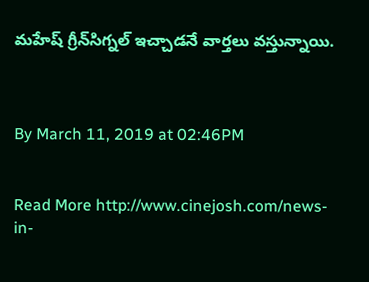మహేష్‌ గ్రీన్‌సిగ్నల్‌ ఇచ్చాడనే వార్తలు వస్తున్నాయి.



By March 11, 2019 at 02:46PM


Read More http://www.cinejosh.com/news-in-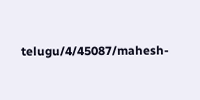telugu/4/45087/mahesh-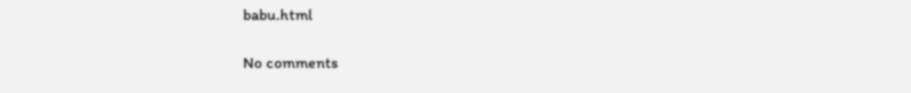babu.html

No comments